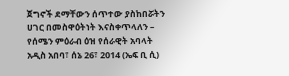ጀግኖች ደማቸውን ሰጥተው ያስከበሯትን ሀገር በመስዋዕትነት እናስቀጥላለን – የሰሜን ምዕራብ ዕዝ የሰራዊት አባላት
አዲስ አበባ፣ ሰኔ 26፣ 2014 (ኤፍ ቢ ሲ)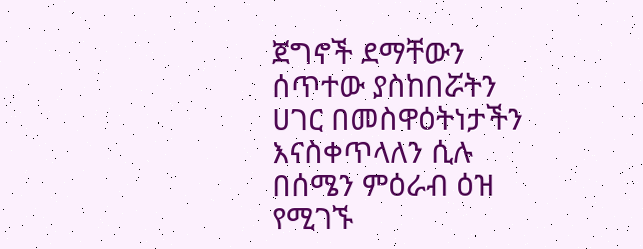ጀግኖች ደማቸውን ሰጥተው ያስከበሯትን ሀገር በመስዋዕትነታችን እናስቀጥላለን ሲሉ በሰሜን ምዕራብ ዕዝ የሚገኙ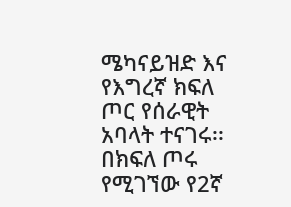ሜካናይዝድ እና የእግረኛ ክፍለ ጦር የሰራዊት አባላት ተናገሩ፡፡
በክፍለ ጦሩ የሚገኘው የ2ኛ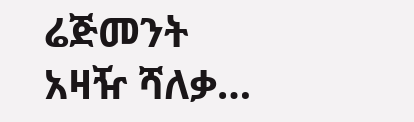ሬጅመንት አዛዥ ሻለቃ…